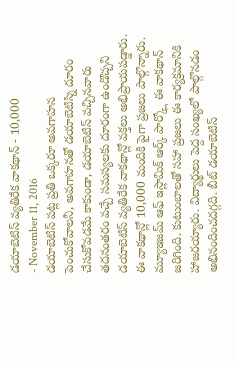డయాబెటిస్ వ్యతిరేక వాకథాన్ - 10,000
- November 11, 2016
డయాబెటిస్ పట్ల ప్రతి ఒక్కరూ అవగాహన పెంచుకోవాలనీ, అవగాహనతో డయాబెటిస్ని దూరం చేసుకోవడమే కాకుండా, డయాబెటిస్ వచ్చినవారు తదనంతరం వచ్చే సమస్యలకు దూరంగా ఉండొచ్చని డయాబెటిస్ వ్యతిరేక వాకథాన్లో వక్తలు అభిప్రాయపడ్డారు. ఈ వాకథాన్లో 10,000 మందికి పైగా ప్రజలు పాల్గొన్నారు. మ్యూఇజమ్ ఆఫ్ ఇస్లామిక్ ఆర్క్ పార్క్లో ఈ వాకథాన్ జరిగింది. కుటుంబాలతో సహా ప్రజలు ఈ కార్యక్రమానికి హాజరయ్యారు. విద్యార్థులు పెద్ద సంఖ్యలో పాల్గొనడం అభినందించదగ్గది. బీట్ డయాబెటిస్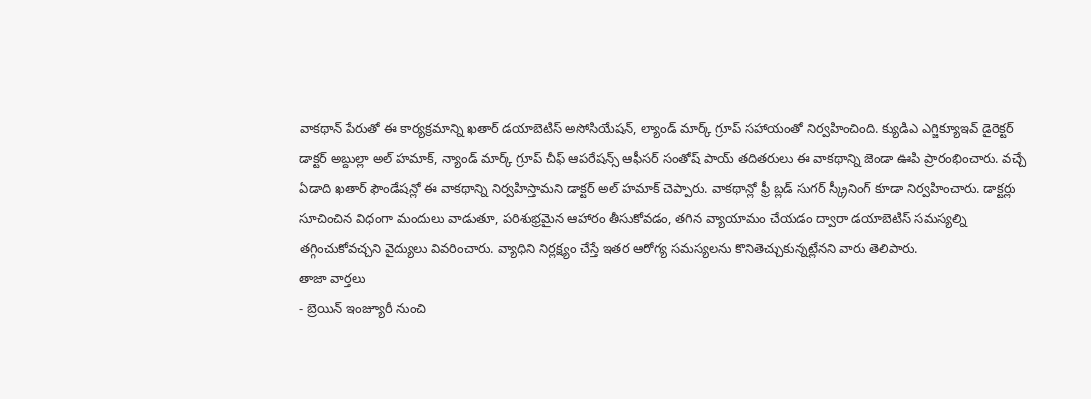వాకథాన్ పేరుతో ఈ కార్యక్రమాన్ని ఖతార్ డయాబెటిస్ అసోసియేషన్, ల్యాండ్ మార్క్ గ్రూప్ సహాయంతో నిర్వహించింది. క్యుడిఎ ఎగ్జిక్యూఇవ్ డైరెక్టర్ డాక్టర్ అబ్దుల్లా అల్ హమాక్, న్యాండ్ మార్క్ గ్రూప్ చీఫ్ ఆపరేషన్స్ ఆఫీసర్ సంతోష్ పాయ్ తదితరులు ఈ వాకథాన్ని జెండా ఊపి ప్రారంభించారు. వచ్చే ఏడాది ఖతార్ ఫౌండేషన్లో ఈ వాకథాన్ని నిర్వహిస్తామని డాక్టర్ అల్ హమాక్ చెప్పారు. వాకథాన్లో ఫ్రీ బ్లడ్ సుగర్ స్క్రీనింగ్ కూడా నిర్వహించారు. డాక్టర్లు సూచించిన విధంగా మందులు వాడుతూ, పరిశుభ్రమైన ఆహారం తీసుకోవడం, తగిన వ్యాయామం చేయడం ద్వారా డయాబెటిస్ సమస్యల్ని తగ్గించుకోవచ్చని వైద్యులు వివరించారు. వ్యాధిని నిర్లక్ష్యం చేస్తే ఇతర ఆరోగ్య సమస్యలను కొనితెచ్చుకున్నట్లేనని వారు తెలిపారు.
తాజా వార్తలు
- బ్రెయిన్ ఇంజ్యూరీ నుంచి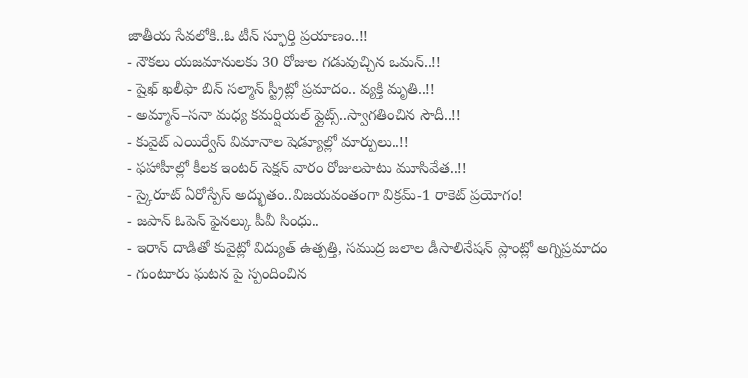జాతీయ సేవలోకి..ఓ టీన్ స్ఫూర్తి ప్రయాణం..!!
- నౌకలు యజమానులకు 30 రోజుల గడువుచ్చిన ఒమన్..!!
- షైఖ్ ఖలీఫా బిన్ సల్మాన్ స్ట్రీట్లో ప్రమాదం.. వ్యక్తి మృతి..!!
- అమ్మాన్–సనా మధ్య కమర్షియల్ ఫ్లైట్స్..స్వాగతించిన సౌదీ..!!
- కువైట్ ఎయిర్వేస్ విమానాల షెడ్యూల్లో మార్పులు..!!
- ఫహాహీల్లో కీలక ఇంటర్ సెక్షన్ వారం రోజులపాటు మూసివేత..!!
- స్కైరూట్ ఏరోస్పేస్ అద్భుతం..విజయవంతంగా విక్రమ్-1 రాకెట్ ప్రయోగం!
- జపాన్ ఓపెన్ ఫైనల్కు పీవీ సింధు..
- ఇరాన్ దాడితో కువైట్లో విద్యుత్ ఉత్పత్తి, సముద్ర జలాల డీసాలినేషన్ ప్లాంట్లో అగ్నిప్రమాదం
- గుంటూరు ఘటన పై స్పందించిన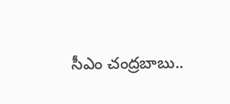సీఎం చంద్రబాబు..